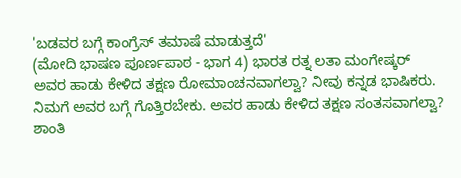'ಬಡವರ ಬಗ್ಗೆ ಕಾಂಗ್ರೆಸ್ ತಮಾಷೆ ಮಾಡುತ್ತದೆ'
(ಮೋದಿ ಭಾಷಣ ಪೂರ್ಣಪಾಠ - ಭಾಗ 4) ಭಾರತ ರತ್ನ ಲತಾ ಮಂಗೇಷ್ಕರ್ ಅವರ ಹಾಡು ಕೇಳಿದ ತಕ್ಷಣ ರೋಮಾಂಚನವಾಗಲ್ವಾ? ನೀವು ಕನ್ನಡ ಭಾಷಿಕರು. ನಿಮಗೆ ಅವರ ಬಗ್ಗೆ ಗೊತ್ತಿರಬೇಕು. ಅವರ ಹಾಡು ಕೇಳಿದ ತಕ್ಷಣ ಸಂತಸವಾಗಲ್ವಾ? ಶಾಂತಿ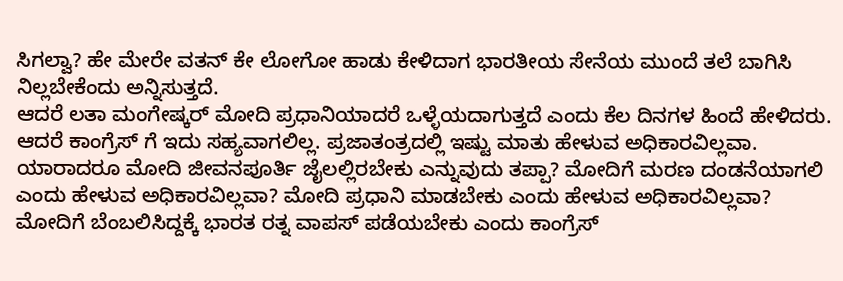ಸಿಗಲ್ವಾ? ಹೇ ಮೇರೇ ವತನ್ ಕೇ ಲೋಗೋ ಹಾಡು ಕೇಳಿದಾಗ ಭಾರತೀಯ ಸೇನೆಯ ಮುಂದೆ ತಲೆ ಬಾಗಿಸಿ ನಿಲ್ಲಬೇಕೆಂದು ಅನ್ನಿಸುತ್ತದೆ.
ಆದರೆ ಲತಾ ಮಂಗೇಷ್ಕರ್ ಮೋದಿ ಪ್ರಧಾನಿಯಾದರೆ ಒಳ್ಳೆಯದಾಗುತ್ತದೆ ಎಂದು ಕೆಲ ದಿನಗಳ ಹಿಂದೆ ಹೇಳಿದರು. ಆದರೆ ಕಾಂಗ್ರೆಸ್ ಗೆ ಇದು ಸಹ್ಯವಾಗಲಿಲ್ಲ. ಪ್ರಜಾತಂತ್ರದಲ್ಲಿ ಇಷ್ಟು ಮಾತು ಹೇಳುವ ಅಧಿಕಾರವಿಲ್ಲವಾ. ಯಾರಾದರೂ ಮೋದಿ ಜೀವನಪೂರ್ತಿ ಜೈಲಲ್ಲಿರಬೇಕು ಎನ್ನುವುದು ತಪ್ಪಾ? ಮೋದಿಗೆ ಮರಣ ದಂಡನೆಯಾಗಲಿ ಎಂದು ಹೇಳುವ ಅಧಿಕಾರವಿಲ್ಲವಾ? ಮೋದಿ ಪ್ರಧಾನಿ ಮಾಡಬೇಕು ಎಂದು ಹೇಳುವ ಅಧಿಕಾರವಿಲ್ಲವಾ? ಮೋದಿಗೆ ಬೆಂಬಲಿಸಿದ್ದಕ್ಕೆ ಭಾರತ ರತ್ನ ವಾಪಸ್ ಪಡೆಯಬೇಕು ಎಂದು ಕಾಂಗ್ರೆಸ್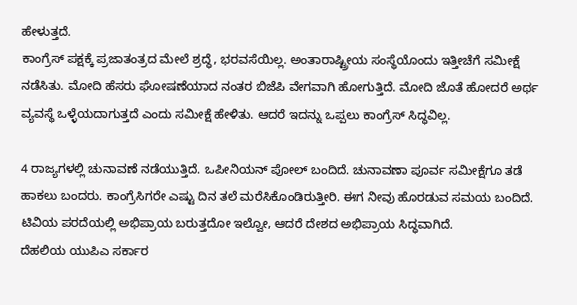ಹೇಳುತ್ತದೆ.
ಕಾಂಗ್ರೆಸ್ ಪಕ್ಷಕ್ಕೆ ಪ್ರಜಾತಂತ್ರದ ಮೇಲೆ ಶ್ರದ್ಧೆ, ಭರವಸೆಯಿಲ್ಲ. ಅಂತಾರಾಷ್ಟ್ರೀಯ ಸಂಸ್ಥೆಯೊಂದು ಇತ್ತೀಚೆಗೆ ಸಮೀಕ್ಷೆ ನಡೆಸಿತು. ಮೋದಿ ಹೆಸರು ಘೋಷಣೆಯಾದ ನಂತರ ಬಿಜೆಪಿ ವೇಗವಾಗಿ ಹೋಗುತ್ತಿದೆ. ಮೋದಿ ಜೊತೆ ಹೋದರೆ ಅರ್ಥ ವ್ಯವಸ್ಥೆ ಒಳ್ಳೆಯದಾಗುತ್ತದೆ ಎಂದು ಸಮೀಕ್ಷೆ ಹೇಳಿತು. ಆದರೆ ಇದನ್ನು ಒಪ್ಪಲು ಕಾಂಗ್ರೆಸ್ ಸಿದ್ಧವಿಲ್ಲ.

4 ರಾಜ್ಯಗಳಲ್ಲಿ ಚುನಾವಣೆ ನಡೆಯುತ್ತಿದೆ. ಒಪೀನಿಯನ್ ಪೋಲ್ ಬಂದಿದೆ. ಚುನಾವಣಾ ಪೂರ್ವ ಸಮೀಕ್ಷೆಗೂ ತಡೆ ಹಾಕಲು ಬಂದರು. ಕಾಂಗ್ರೆಸಿಗರೇ ಎಷ್ಟು ದಿನ ತಲೆ ಮರೆಸಿಕೊಂಡಿರುತ್ತೀರಿ. ಈಗ ನೀವು ಹೊರಡುವ ಸಮಯ ಬಂದಿದೆ. ಟಿವಿಯ ಪರದೆಯಲ್ಲಿ ಅಭಿಪ್ರಾಯ ಬರುತ್ತದೋ ಇಲ್ವೋ, ಆದರೆ ದೇಶದ ಅಭಿಪ್ರಾಯ ಸಿದ್ಧವಾಗಿದೆ.
ದೆಹಲಿಯ ಯುಪಿಎ ಸರ್ಕಾರ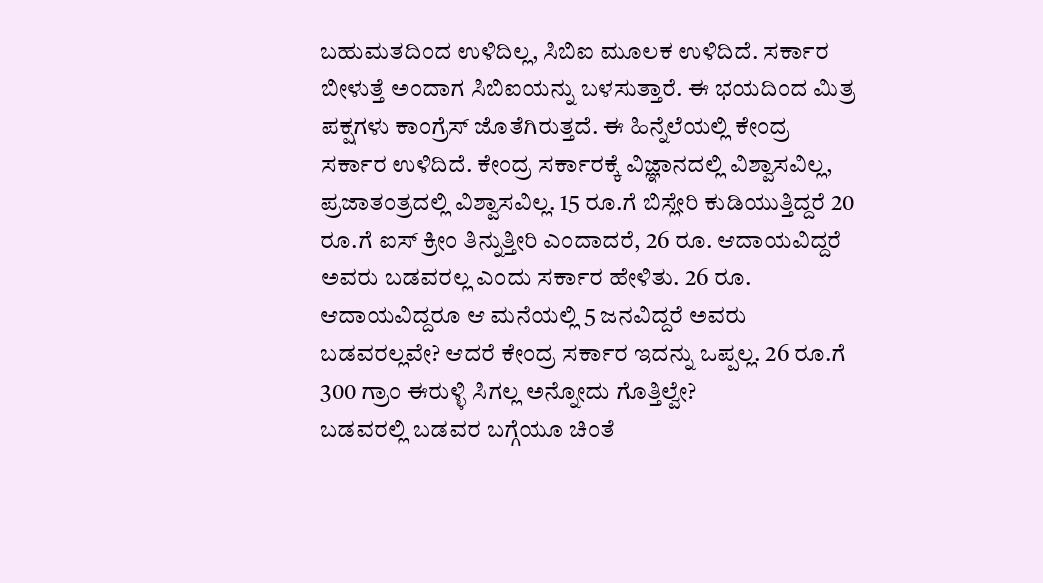ಬಹುಮತದಿಂದ ಉಳಿದಿಲ್ಲ, ಸಿಬಿಐ ಮೂಲಕ ಉಳಿದಿದೆ. ಸರ್ಕಾರ ಬೀಳುತ್ತೆ ಅಂದಾಗ ಸಿಬಿಐಯನ್ನು ಬಳಸುತ್ತಾರೆ. ಈ ಭಯದಿಂದ ಮಿತ್ರ ಪಕ್ಷಗಳು ಕಾಂಗ್ರೆಸ್ ಜೊತೆಗಿರುತ್ತದೆ. ಈ ಹಿನ್ನೆಲೆಯಲ್ಲಿ ಕೇಂದ್ರ ಸರ್ಕಾರ ಉಳಿದಿದೆ. ಕೇಂದ್ರ ಸರ್ಕಾರಕ್ಕೆ ವಿಜ್ಞಾನದಲ್ಲಿ ವಿಶ್ವಾಸವಿಲ್ಲ, ಪ್ರಜಾತಂತ್ರದಲ್ಲಿ ವಿಶ್ವಾಸವಿಲ್ಲ. 15 ರೂ.ಗೆ ಬಿಸ್ಲೇರಿ ಕುಡಿಯುತ್ತಿದ್ದರೆ 20 ರೂ.ಗೆ ಐಸ್ ಕ್ರೀಂ ತಿನ್ನುತ್ತೀರಿ ಎಂದಾದರೆ, 26 ರೂ. ಆದಾಯವಿದ್ದರೆ ಅವರು ಬಡವರಲ್ಲ ಎಂದು ಸರ್ಕಾರ ಹೇಳಿತು. 26 ರೂ. ಆದಾಯವಿದ್ದರೂ ಆ ಮನೆಯಲ್ಲಿ 5 ಜನವಿದ್ದರೆ ಅವರು ಬಡವರಲ್ಲವೇ? ಆದರೆ ಕೇಂದ್ರ ಸರ್ಕಾರ ಇದನ್ನು ಒಪ್ಪಲ್ಲ. 26 ರೂ.ಗೆ 300 ಗ್ರಾಂ ಈರುಳ್ಳಿ ಸಿಗಲ್ಲ ಅನ್ನೋದು ಗೊತ್ತಿಲ್ವೇ?
ಬಡವರಲ್ಲಿ ಬಡವರ ಬಗ್ಗೆಯೂ ಚಿಂತೆ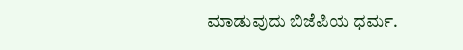ಮಾಡುವುದು ಬಿಜೆಪಿಯ ಧರ್ಮ.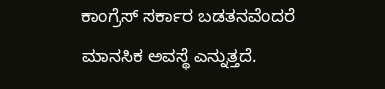ಕಾಂಗ್ರೆಸ್ ಸರ್ಕಾರ ಬಡತನವೆಂದರೆ ಮಾನಸಿಕ ಅವಸ್ಥೆ ಎನ್ನುತ್ತದೆ.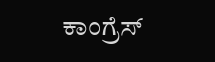ಕಾಂಗ್ರೆಸ್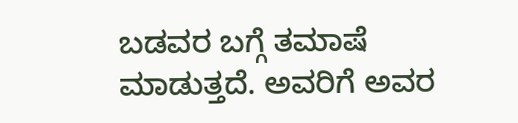ಬಡವರ ಬಗ್ಗೆ ತಮಾಷೆ ಮಾಡುತ್ತದೆ. ಅವರಿಗೆ ಅವರ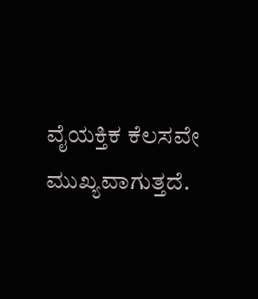ವೈಯಕ್ತಿಕ ಕೆಲಸವೇ ಮುಖ್ಯವಾಗುತ್ತದೆ.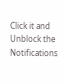Click it and Unblock the Notifications